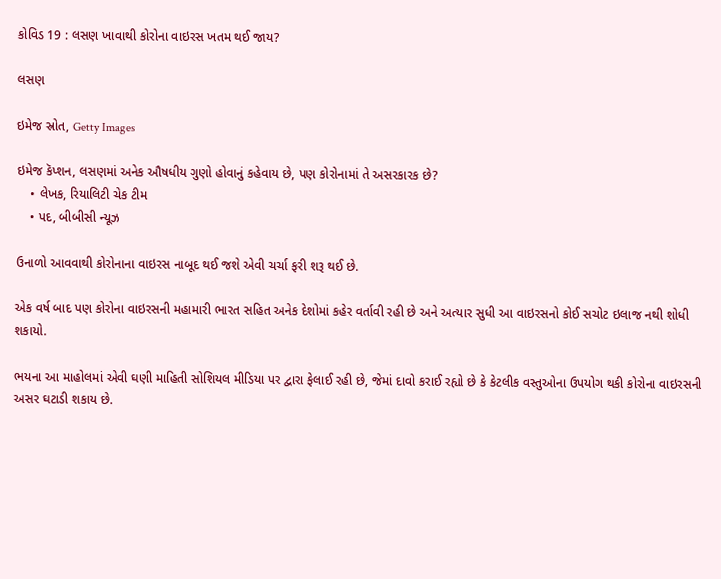કોવિડ 19 : લસણ ખાવાથી કોરોના વાઇરસ ખતમ થઈ જાય?

લસણ

ઇમેજ સ્રોત, Getty Images

ઇમેજ કૅપ્શન, લસણમાં અનેક ઔષધીય ગુણો હોવાનું કહેવાય છે, પણ કોરોનામાં તે અસરકારક છે?
    • લેખક, રિયાલિટી ચેક ટીમ
    • પદ, બીબીસી ન્યૂઝ

ઉનાળો આવવાથી કોરોનાના વાઇરસ નાબૂદ થઈ જશે એવી ચર્ચા ફરી શરૂ થઈ છે.

એક વર્ષ બાદ પણ કોરોના વાઇરસની મહામારી ભારત સહિત અનેક દેશોમાં કહેર વર્તાવી રહી છે અને અત્યાર સુધી આ વાઇરસનો કોઈ સચોટ ઇલાજ નથી શોધી શકાયો.

ભયના આ માહોલમાં એવી ઘણી માહિતી સોશિયલ મીડિયા પર દ્વારા ફેલાઈ રહી છે, જેમાં દાવો કરાઈ રહ્યો છે કે કેટલીક વસ્તુઓના ઉપયોગ થકી કોરોના વાઇરસની અસર ઘટાડી શકાય છે.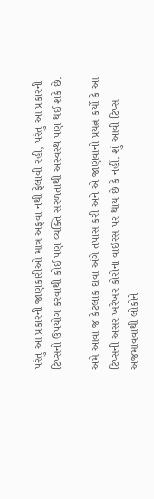પરંતુ આ પ્રકારની જાણકારીઓ માત્ર અફવા નથી ફેલાવી રહી, પરંતુ આ પ્રકારની ટિપ્સનો ઉપયોગ કરવાથી કોઈ પણ વ્યક્તિ સરળતાથી અસ્વસ્થ પણ થઈ શકે છે.

અમે આવા જ કેટલાક દાવા અંગે તપાસ કરી અને એ જાણવાનો પ્રયત્ન કર્યો કે આ ટિપ્સની અસર ખરેખર કોરોના વાઇરસ પર થાય છે કે નહીં. શું આવી ટિપ્સ અજમાવવાથી લોકોને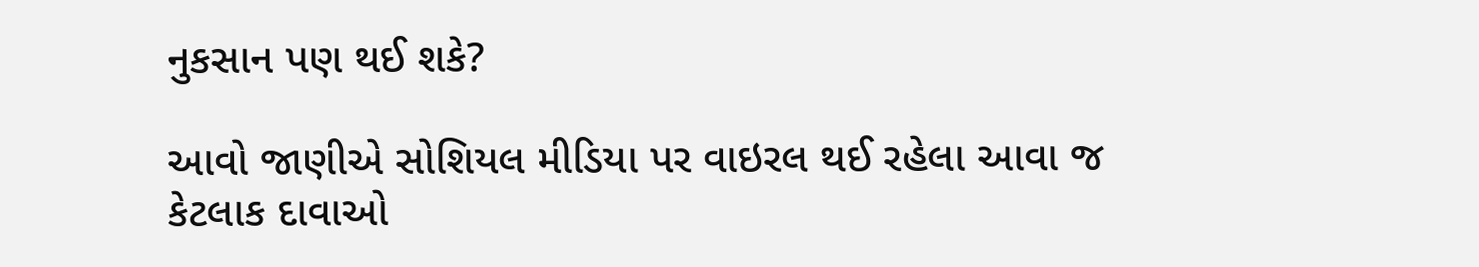નુકસાન પણ થઈ શકે?

આવો જાણીએ સોશિયલ મીડિયા પર વાઇરલ થઈ રહેલા આવા જ કેટલાક દાવાઓ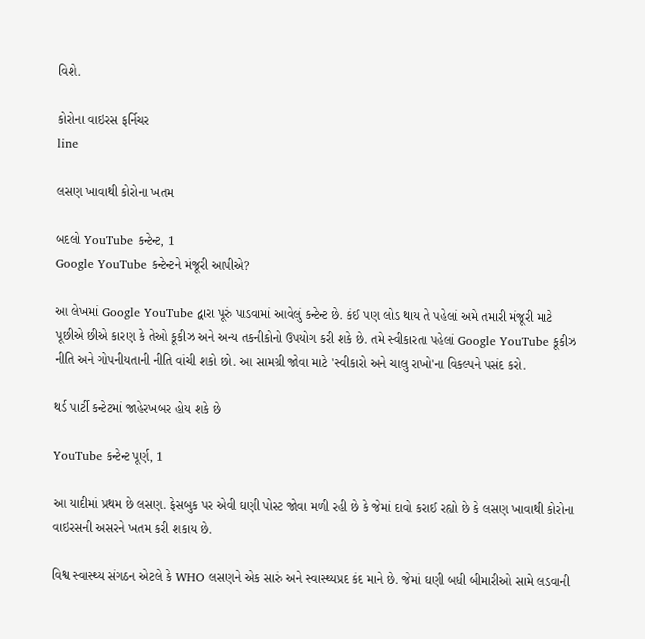વિશે.

કોરોના વાઇરસ ફર્નિચર
line

લસણ ખાવાથી કોરોના ખતમ

બદલો YouTube કન્ટેન્ટ, 1
Google YouTube કન્ટેન્ટને મંજૂરી આપીએ?

આ લેખમાં Google YouTube દ્વારા પૂરું પાડવામાં આવેલું કન્ટેન્ટ છે. કંઈ પણ લોડ થાય તે પહેલાં અમે તમારી મંજૂરી માટે પૂછીએ છીએ કારણ કે તેઓ કૂકીઝ અને અન્ય તકનીકોનો ઉપયોગ કરી શકે છે. તમે સ્વીકારતા પહેલાં Google YouTube કૂકીઝ નીતિ અને ગોપનીયતાની નીતિ વાંચી શકો છો. આ સામગ્રી જોવા માટે 'સ્વીકારો અને ચાલુ રાખો'ના વિકલ્પને પસંદ કરો.

થર્ડ પાર્ટી કન્ટેટમાં જાહેરખબર હોય શકે છે

YouTube કન્ટેન્ટ પૂર્ણ, 1

આ યાદીમાં પ્રથમ છે લસણ. ફેસબુક પર એવી ઘણી પોસ્ટ જોવા મળી રહી છે કે જેમાં દાવો કરાઈ રહ્યો છે કે લસણ ખાવાથી કોરોના વાઇરસની અસરને ખતમ કરી શકાય છે.

વિશ્વ સ્વાસ્થ્ય સંગઠન એટલે કે WHO લસણને એક સારું અને સ્વાસ્થ્યપ્રદ કંદ માને છે. જેમાં ઘણી બધી બીમારીઓ સામે લડવાની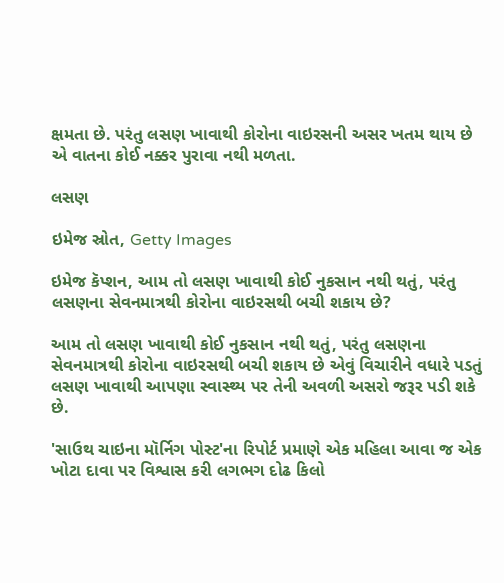ક્ષમતા છે. પરંતુ લસણ ખાવાથી કોરોના વાઇરસની અસર ખતમ થાય છે એ વાતના કોઈ નક્કર પુરાવા નથી મળતા.

લસણ

ઇમેજ સ્રોત, Getty Images

ઇમેજ કૅપ્શન, આમ તો લસણ ખાવાથી કોઈ નુકસાન નથી થતું, પરંતુ લસણના સેવનમાત્રથી કોરોના વાઇરસથી બચી શકાય છે?

આમ તો લસણ ખાવાથી કોઈ નુકસાન નથી થતું, પરંતુ લસણના સેવનમાત્રથી કોરોના વાઇરસથી બચી શકાય છે એવું વિચારીને વધારે પડતું લસણ ખાવાથી આપણા સ્વાસ્થ્ય પર તેની અવળી અસરો જરૂર પડી શકે છે.

'સાઉથ ચાઇના મૉર્નિગ પોસ્ટ'ના રિપોર્ટ પ્રમાણે એક મહિલા આવા જ એક ખોટા દાવા પર વિશ્વાસ કરી લગભગ દોઢ કિલો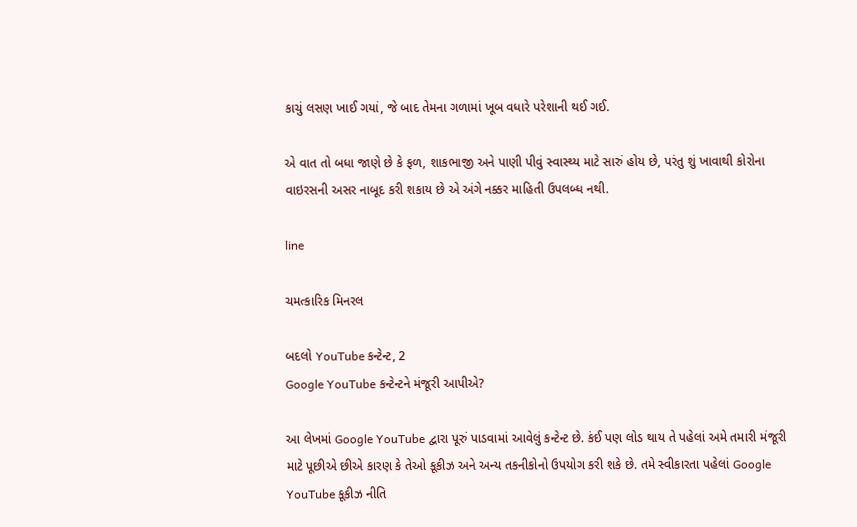કાચું લસણ ખાઈ ગયાં, જે બાદ તેમના ગળામાં ખૂબ વધારે પરેશાની થઈ ગઈ.

એ વાત તો બધા જાણે છે કે ફળ, શાકભાજી અને પાણી પીવું સ્વાસ્થ્ય માટે સારું હોય છે, પરંતુ શું ખાવાથી કોરોના વાઇરસની અસર નાબૂદ કરી શકાય છે એ અંગે નક્કર માહિતી ઉપલબ્ધ નથી.

line

ચમત્કારિક મિનરલ

બદલો YouTube કન્ટેન્ટ, 2
Google YouTube કન્ટેન્ટને મંજૂરી આપીએ?

આ લેખમાં Google YouTube દ્વારા પૂરું પાડવામાં આવેલું કન્ટેન્ટ છે. કંઈ પણ લોડ થાય તે પહેલાં અમે તમારી મંજૂરી માટે પૂછીએ છીએ કારણ કે તેઓ કૂકીઝ અને અન્ય તકનીકોનો ઉપયોગ કરી શકે છે. તમે સ્વીકારતા પહેલાં Google YouTube કૂકીઝ નીતિ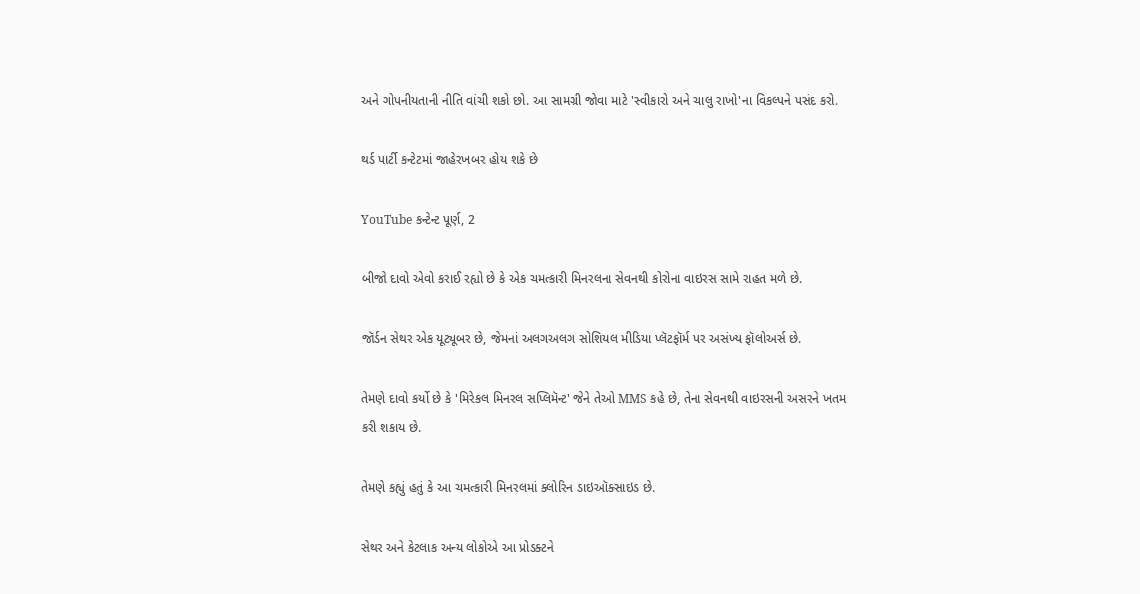અને ગોપનીયતાની નીતિ વાંચી શકો છો. આ સામગ્રી જોવા માટે 'સ્વીકારો અને ચાલુ રાખો'ના વિકલ્પને પસંદ કરો.

થર્ડ પાર્ટી કન્ટેટમાં જાહેરખબર હોય શકે છે

YouTube કન્ટેન્ટ પૂર્ણ, 2

બીજો દાવો એવો કરાઈ રહ્યો છે કે એક ચમત્કારી મિનરલના સેવનથી કોરોના વાઇરસ સામે રાહત મળે છે.

જૉર્ડન સેથર એક યૂટ્યૂબર છે, જેમનાં અલગઅલગ સોશિયલ મીડિયા પ્લૅટફૉર્મ પર અસંખ્ય ફૉલોઅર્સ છે.

તેમણે દાવો કર્યો છે કે 'મિરેકલ મિનરલ સપ્લિમૅન્ટ' જેને તેઓ MMS કહે છે, તેના સેવનથી વાઇરસની અસરને ખતમ કરી શકાય છે.

તેમણે કહ્યું હતું કે આ ચમત્કારી મિનરલમાં ક્લોરિન ડાઇઑક્સાઇડ છે.

સેથર અને કેટલાક અન્ય લોકોએ આ પ્રોડક્ટને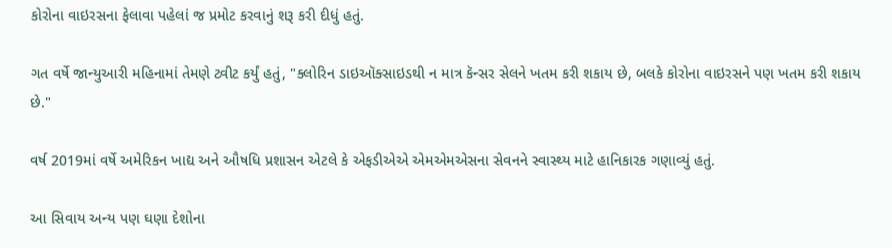કોરોના વાઇરસના ફેલાવા પહેલાં જ પ્રમોટ કરવાનું શરૂ કરી દીધું હતું.

ગત વર્ષે જાન્યુઆરી મહિનામાં તેમણે ટ્વીટ કર્યું હતું, "ક્લોરિન ડાઇઑક્સાઇડથી ન માત્ર કૅન્સર સેલને ખતમ કરી શકાય છે, બલકે કોરોના વાઇરસને પણ ખતમ કરી શકાય છે."

વર્ષ 2019માં વર્ષે અમેરિકન ખાદ્ય અને ઔષધિ પ્રશાસન એટલે કે એફડીએએ એમએમએસના સેવનને સ્વાસ્થ્ય માટે હાનિકારક ગણાવ્યું હતું.

આ સિવાય અન્ય પણ ઘણા દેશોના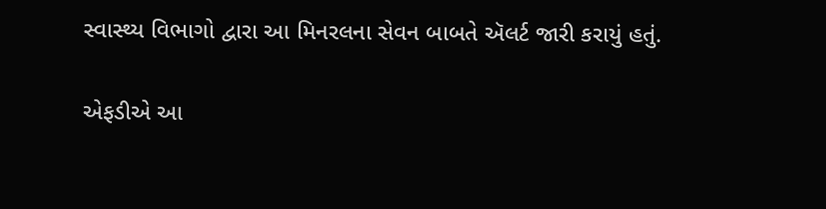સ્વાસ્થ્ય વિભાગો દ્વારા આ મિનરલના સેવન બાબતે ઍલર્ટ જારી કરાયું હતું.

એફડીએ આ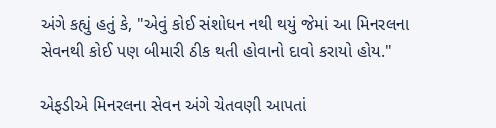અંગે કહ્યું હતું કે, "એવું કોઈ સંશોધન નથી થયું જેમાં આ મિનરલના સેવનથી કોઈ પણ બીમારી ઠીક થતી હોવાનો દાવો કરાયો હોય."

એફડીએ મિનરલના સેવન અંગે ચેતવણી આપતાં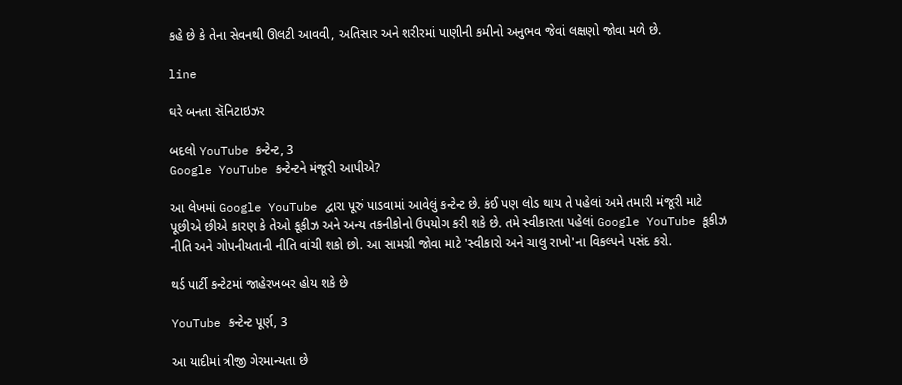કહે છે કે તેના સેવનથી ઊલટી આવવી, અતિસાર અને શરીરમાં પાણીની કમીનો અનુભવ જેવાં લક્ષણો જોવા મળે છે.

line

ઘરે બનતા સૅનિટાઇઝર

બદલો YouTube કન્ટેન્ટ, 3
Google YouTube કન્ટેન્ટને મંજૂરી આપીએ?

આ લેખમાં Google YouTube દ્વારા પૂરું પાડવામાં આવેલું કન્ટેન્ટ છે. કંઈ પણ લોડ થાય તે પહેલાં અમે તમારી મંજૂરી માટે પૂછીએ છીએ કારણ કે તેઓ કૂકીઝ અને અન્ય તકનીકોનો ઉપયોગ કરી શકે છે. તમે સ્વીકારતા પહેલાં Google YouTube કૂકીઝ નીતિ અને ગોપનીયતાની નીતિ વાંચી શકો છો. આ સામગ્રી જોવા માટે 'સ્વીકારો અને ચાલુ રાખો'ના વિકલ્પને પસંદ કરો.

થર્ડ પાર્ટી કન્ટેટમાં જાહેરખબર હોય શકે છે

YouTube કન્ટેન્ટ પૂર્ણ, 3

આ યાદીમાં ત્રીજી ગેરમાન્યતા છે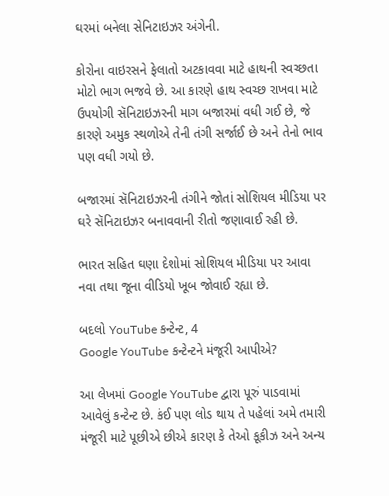ઘરમાં બનેલા સેનિટાઇઝર અંગેની.

કોરોના વાઇરસને ફેલાતો અટકાવવા માટે હાથની સ્વચ્છતા મોટો ભાગ ભજવે છે. આ કારણે હાથ સ્વચ્છ રાખવા માટે ઉપયોગી સૅનિટાઇઝરની માગ બજારમાં વધી ગઈ છે, જે કારણે અમુક સ્થળોએ તેની તંગી સર્જાઈ છે અને તેનો ભાવ પણ વધી ગયો છે.

બજારમાં સૅનિટાઇઝરની તંગીને જોતાં સોશિયલ મીડિયા પર ઘરે સૅનિટાઇઝર બનાવવાની રીતો જણાવાઈ રહી છે.

ભારત સહિત ઘણા દેશોમાં સોશિયલ મીડિયા પર આવા નવા તથા જૂના વીડિયો ખૂબ જોવાઈ રહ્યા છે.

બદલો YouTube કન્ટેન્ટ, 4
Google YouTube કન્ટેન્ટને મંજૂરી આપીએ?

આ લેખમાં Google YouTube દ્વારા પૂરું પાડવામાં આવેલું કન્ટેન્ટ છે. કંઈ પણ લોડ થાય તે પહેલાં અમે તમારી મંજૂરી માટે પૂછીએ છીએ કારણ કે તેઓ કૂકીઝ અને અન્ય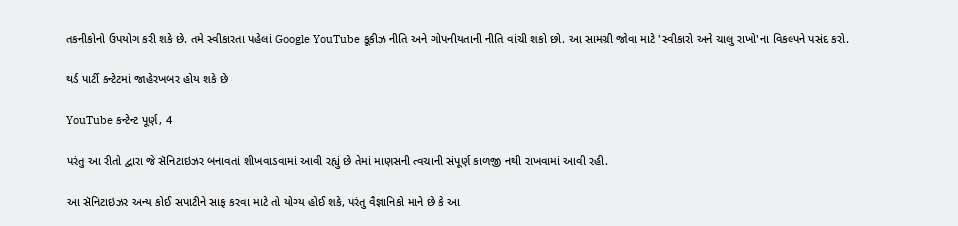તકનીકોનો ઉપયોગ કરી શકે છે. તમે સ્વીકારતા પહેલાં Google YouTube કૂકીઝ નીતિ અને ગોપનીયતાની નીતિ વાંચી શકો છો. આ સામગ્રી જોવા માટે 'સ્વીકારો અને ચાલુ રાખો'ના વિકલ્પને પસંદ કરો.

થર્ડ પાર્ટી કન્ટેટમાં જાહેરખબર હોય શકે છે

YouTube કન્ટેન્ટ પૂર્ણ, 4

પરંતુ આ રીતો દ્વારા જે સૅનિટાઇઝર બનાવતાં શીખવાડવામાં આવી રહ્યું છે તેમાં માણસની ત્વચાની સંપૂર્ણ કાળજી નથી રાખવામાં આવી રહી.

આ સૅનિટાઇઝર અન્ય કોઈ સપાટીને સાફ કરવા માટે તો યોગ્ય હોઈ શકે, પરંતુ વૈજ્ઞાનિકો માને છે કે આ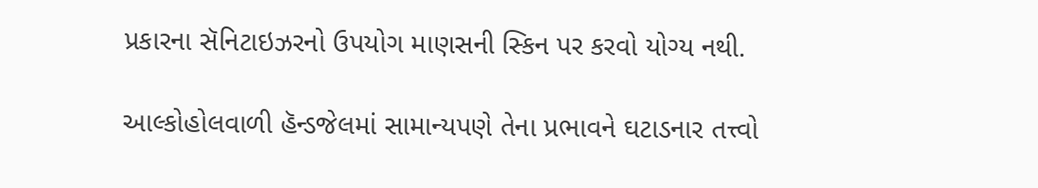પ્રકારના સૅનિટાઇઝરનો ઉપયોગ માણસની સ્કિન પર કરવો યોગ્ય નથી.

આલ્કોહોલવાળી હૅન્ડજેલમાં સામાન્યપણે તેના પ્રભાવને ઘટાડનાર તત્ત્વો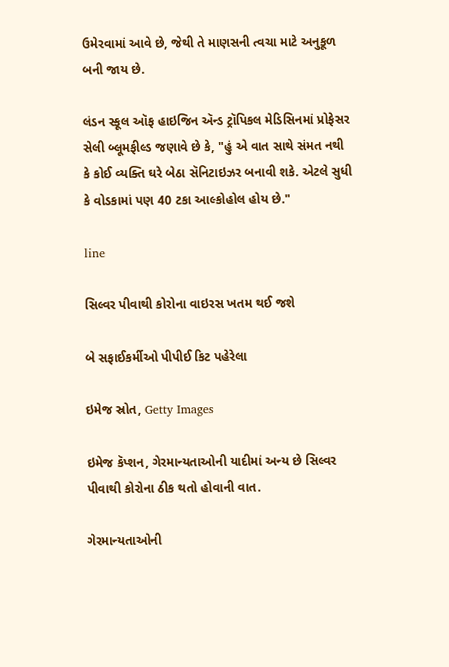ઉમેરવામાં આવે છે, જેથી તે માણસની ત્વચા માટે અનુકૂળ બની જાય છે.

લંડન સ્કૂલ ઑફ હાઇજિન ઍન્ડ ટ્રૉપિકલ મેડિસિનમાં પ્રોફેસર સેલી બ્લૂમફીલ્ડ જણાવે છે કે, "હું એ વાત સાથે સંમત નથી કે કોઈ વ્યક્તિ ઘરે બેઠા સૅનિટાઇઝર બનાવી શકે. એટલે સુધી કે વોડકામાં પણ 40 ટકા આલ્કોહોલ હોય છે."

line

સિલ્વર પીવાથી કોરોના વાઇરસ ખતમ થઈ જશે

બે સફાઈકર્મીઓ પીપીઈ કિટ પહેરેલા

ઇમેજ સ્રોત, Getty Images

ઇમેજ કૅપ્શન, ગેરમાન્યતાઓની યાદીમાં અન્ય છે સિલ્વર પીવાથી કોરોના ઠીક થતો હોવાની વાત.

ગેરમાન્યતાઓની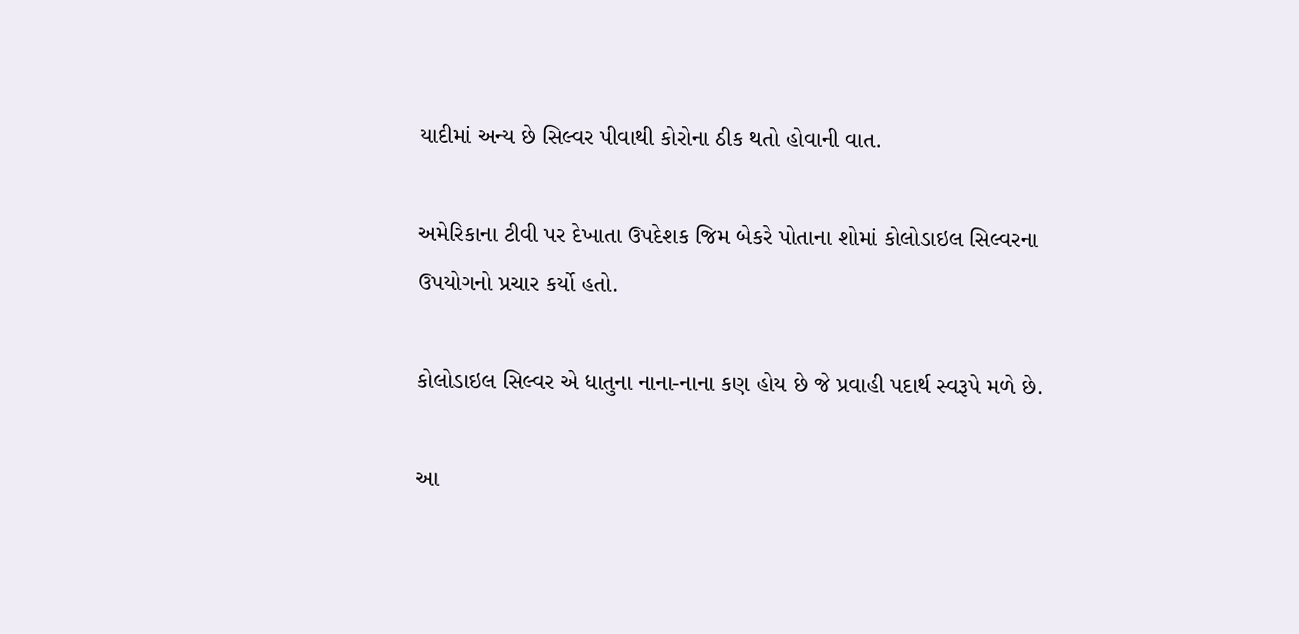યાદીમાં અન્ય છે સિલ્વર પીવાથી કોરોના ઠીક થતો હોવાની વાત.

અમેરિકાના ટીવી પર દેખાતા ઉપદેશક જિમ બેકરે પોતાના શોમાં કોલોડાઇલ સિલ્વરના ઉપયોગનો પ્રચાર કર્યો હતો.

કોલોડાઇલ સિલ્વર એ ધાતુના નાના-નાના કણ હોય છે જે પ્રવાહી પદાર્થ સ્વરૂપે મળે છે.

આ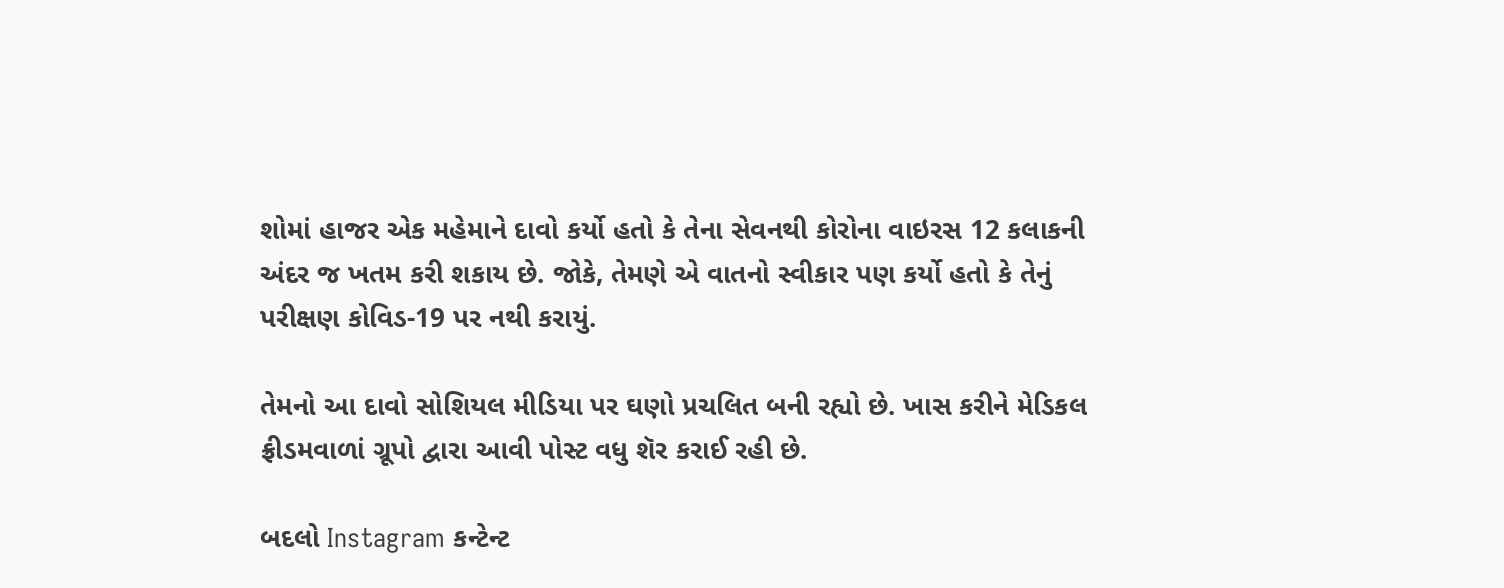શોમાં હાજર એક મહેમાને દાવો કર્યો હતો કે તેના સેવનથી કોરોના વાઇરસ 12 કલાકની અંદર જ ખતમ કરી શકાય છે. જોકે, તેમણે એ વાતનો સ્વીકાર પણ કર્યો હતો કે તેનું પરીક્ષણ કોવિડ-19 પર નથી કરાયું.

તેમનો આ દાવો સોશિયલ મીડિયા પર ઘણો પ્રચલિત બની રહ્યો છે. ખાસ કરીને મેડિકલ ફ્રીડમવાળાં ગ્રૂપો દ્વારા આવી પોસ્ટ વધુ શૅર કરાઈ રહી છે.

બદલો Instagram કન્ટેન્ટ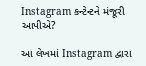Instagram કન્ટેન્ટને મંજૂરી આપીએ?

આ લેખમાં Instagram દ્વારા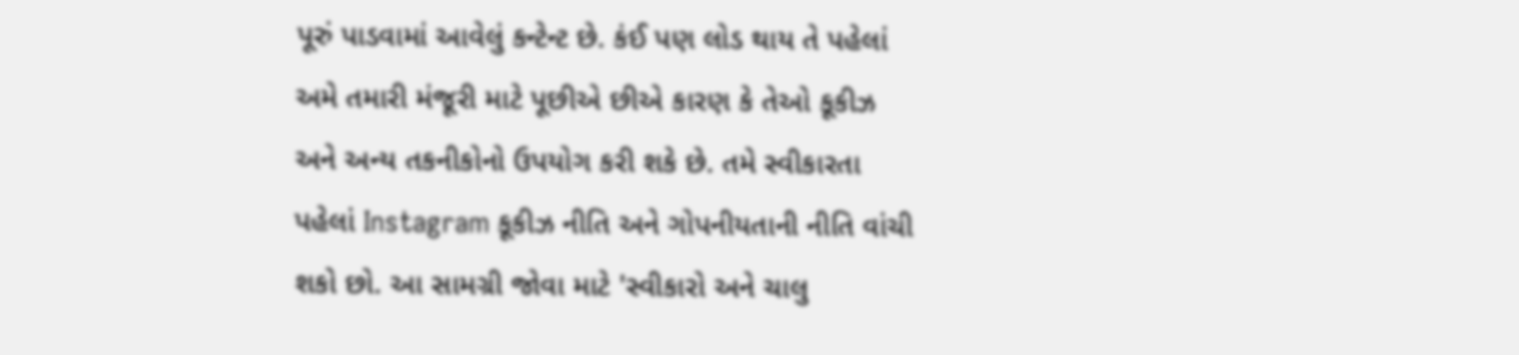પૂરું પાડવામાં આવેલું કન્ટેન્ટ છે. કંઈ પણ લોડ થાય તે પહેલાં અમે તમારી મંજૂરી માટે પૂછીએ છીએ કારણ કે તેઓ કૂકીઝ અને અન્ય તકનીકોનો ઉપયોગ કરી શકે છે. તમે સ્વીકારતા પહેલાં Instagram કૂકીઝ નીતિ અને ગોપનીયતાની નીતિ વાંચી શકો છો. આ સામગ્રી જોવા માટે 'સ્વીકારો અને ચાલુ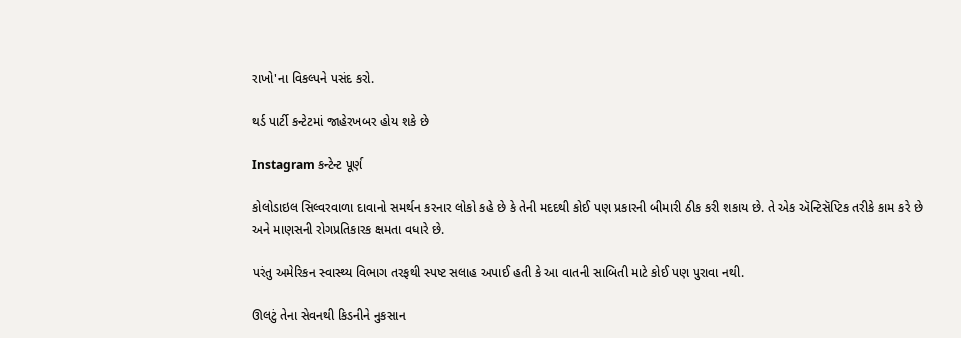રાખો'ના વિકલ્પને પસંદ કરો.

થર્ડ પાર્ટી કન્ટેટમાં જાહેરખબર હોય શકે છે

Instagram કન્ટેન્ટ પૂર્ણ

કોલોડાઇલ સિલ્વરવાળા દાવાનો સમર્થન કરનાર લોકો કહે છે કે તેની મદદથી કોઈ પણ પ્રકારની બીમારી ઠીક કરી શકાય છે. તે એક ઍન્ટિસૅપ્ટિક તરીકે કામ કરે છે અને માણસની રોગપ્રતિકારક ક્ષમતા વધારે છે.

પરંતુ અમેરિકન સ્વાસ્થ્ય વિભાગ તરફથી સ્પષ્ટ સલાહ અપાઈ હતી કે આ વાતની સાબિતી માટે કોઈ પણ પુરાવા નથી.

ઊલટું તેના સેવનથી કિડનીને નુકસાન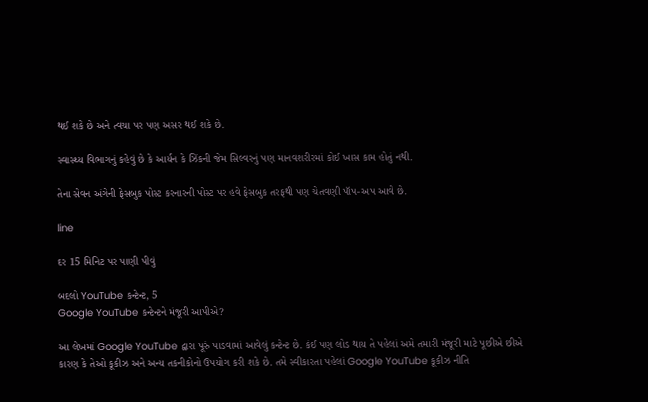થઈ શકે છે અને ત્વચા પર પણ અસર થઈ શકે છે.

સ્વાસ્થ્ય વિભાગનું કહેવું છે કે આર્યન કે ઝિંકની જેમ સિલ્વરનું પણ માનવશરીરમાં કોઈ ખાસ કામ હોતું નથી.

તેના સેવન અંગેની ફેસબુક પોસ્ટ કરનારની પોસ્ટ પર હવે ફેસબુક તરફથી પણ ચેતવણી પૉપ-અપ આવે છે.

line

દર 15 મિનિટ પર પાણી પીવું

બદલો YouTube કન્ટેન્ટ, 5
Google YouTube કન્ટેન્ટને મંજૂરી આપીએ?

આ લેખમાં Google YouTube દ્વારા પૂરું પાડવામાં આવેલું કન્ટેન્ટ છે. કંઈ પણ લોડ થાય તે પહેલાં અમે તમારી મંજૂરી માટે પૂછીએ છીએ કારણ કે તેઓ કૂકીઝ અને અન્ય તકનીકોનો ઉપયોગ કરી શકે છે. તમે સ્વીકારતા પહેલાં Google YouTube કૂકીઝ નીતિ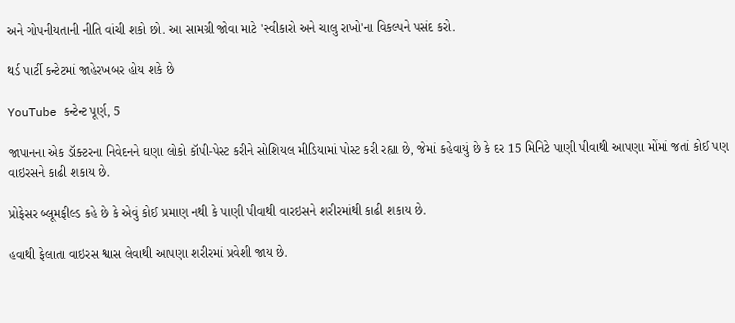અને ગોપનીયતાની નીતિ વાંચી શકો છો. આ સામગ્રી જોવા માટે 'સ્વીકારો અને ચાલુ રાખો'ના વિકલ્પને પસંદ કરો.

થર્ડ પાર્ટી કન્ટેટમાં જાહેરખબર હોય શકે છે

YouTube કન્ટેન્ટ પૂર્ણ, 5

જાપાનના એક ડૉક્ટરના નિવેદનને ઘણા લોકો કૉપી-પેસ્ટ કરીને સોશિયલ મીડિયામાં પોસ્ટ કરી રહ્યા છે, જેમાં કહેવાયું છે કે દર 15 મિનિટે પાણી પીવાથી આપણા મોંમાં જતાં કોઈ પણ વાઇરસને કાઢી શકાય છે.

પ્રોફેસર બ્લૂમફીલ્ડ કહે છે કે એવું કોઈ પ્રમાણ નથી કે પાણી પીવાથી વારઇસને શરીરમાંથી કાઢી શકાય છે.

હવાથી ફેલાતા વાઇરસ શ્વાસ લેવાથી આપણા શરીરમાં પ્રવેશી જાય છે.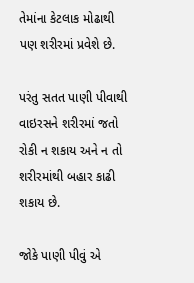તેમાંના કેટલાક મોઢાથી પણ શરીરમાં પ્રવેશે છે.

પરંતુ સતત પાણી પીવાથી વાઇરસને શરીરમાં જતો રોકી ન શકાય અને ન તો શરીરમાંથી બહાર કાઢી શકાય છે.

જોકે પાણી પીવું એ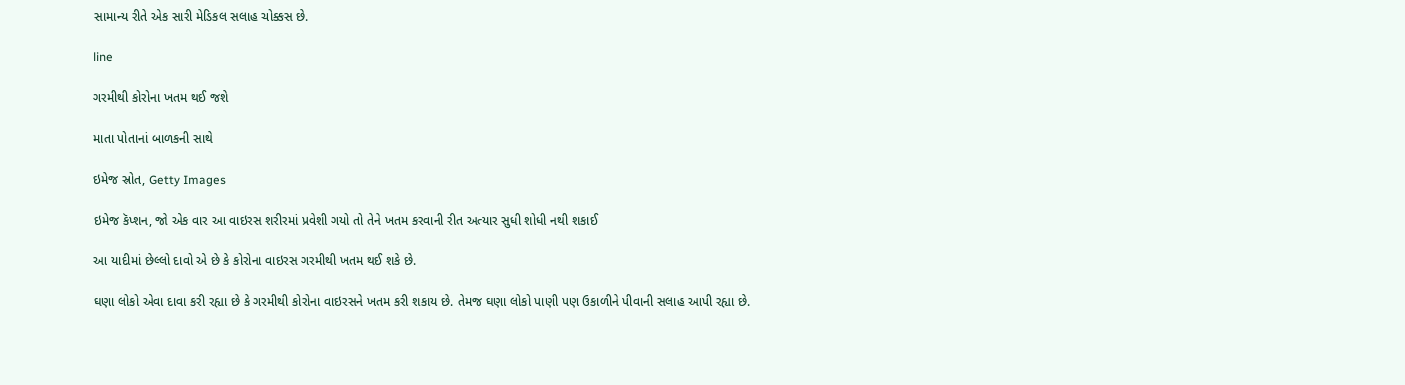સામાન્ય રીતે એક સારી મેડિકલ સલાહ ચોક્કસ છે.

line

ગરમીથી કોરોના ખતમ થઈ જશે

માતા પોતાનાં બાળકની સાથે

ઇમેજ સ્રોત, Getty Images

ઇમેજ કૅપ્શન, જો એક વાર આ વાઇરસ શરીરમાં પ્રવેશી ગયો તો તેને ખતમ કરવાની રીત અત્યાર સુધી શોધી નથી શકાઈ

આ યાદીમાં છેલ્લો દાવો એ છે કે કોરોના વાઇરસ ગરમીથી ખતમ થઈ શકે છે.

ઘણા લોકો એવા દાવા કરી રહ્યા છે કે ગરમીથી કોરોના વાઇરસને ખતમ કરી શકાય છે. તેમજ ઘણા લોકો પાણી પણ ઉકાળીને પીવાની સલાહ આપી રહ્યા છે.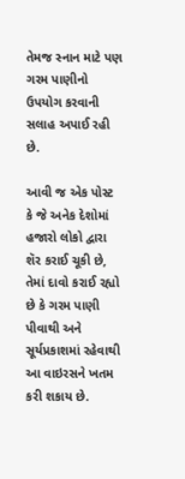તેમજ સ્નાન માટે પણ ગરમ પાણીનો ઉપયોગ કરવાની સલાહ અપાઈ રહી છે.

આવી જ એક પોસ્ટ કે જે અનેક દેશોમાં હજારો લોકો દ્વારા શૅર કરાઈ ચૂકી છે, તેમાં દાવો કરાઈ રહ્યો છે કે ગરમ પાણી પીવાથી અને સૂર્યપ્રકાશમાં રહેવાથી આ વાઇરસને ખતમ કરી શકાય છે.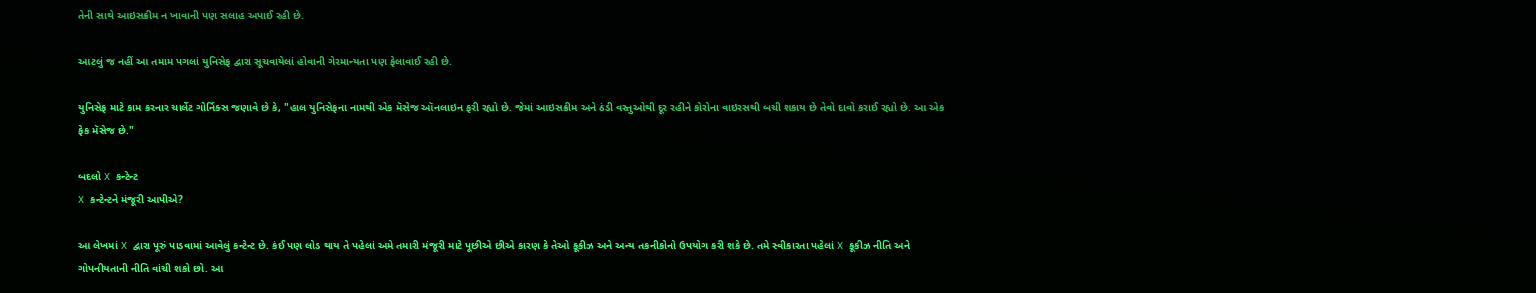તેની સાથે આઇસક્રીમ ન ખાવાની પણ સલાહ અપાઈ રહી છે.

આટલું જ નહીં આ તમામ પગલાં યુનિસેફ દ્વારા સૂચવાયેલાં હોવાની ગેરમાન્યતા પણ ફેલાવાઈ રહી છે.

યુનિસેફ માટે કામ કરનાર ચાર્લેટ ગોર્નિક્સ જણાવે છે કે, "હાલ યુનિસેફના નામથી એક મૅસેજ ઑનલાઇન ફરી રહ્યો છે. જેમાં આઇસક્રીમ અને ઠંડી વસ્તુઓથી દૂર રહીને કોરોના વાઇરસથી બચી શકાય છે તેવો દાવો કરાઈ રહ્યો છે. આ એક ફેક મૅસેજ છે."

બદલો X કન્ટેન્ટ
X કન્ટેન્ટને મંજૂરી આપીએ?

આ લેખમાં X દ્વારા પૂરું પાડવામાં આવેલું કન્ટેન્ટ છે. કંઈ પણ લોડ થાય તે પહેલાં અમે તમારી મંજૂરી માટે પૂછીએ છીએ કારણ કે તેઓ કૂકીઝ અને અન્ય તકનીકોનો ઉપયોગ કરી શકે છે. તમે સ્વીકારતા પહેલાં X કૂકીઝ નીતિ અને ગોપનીયતાની નીતિ વાંચી શકો છો. આ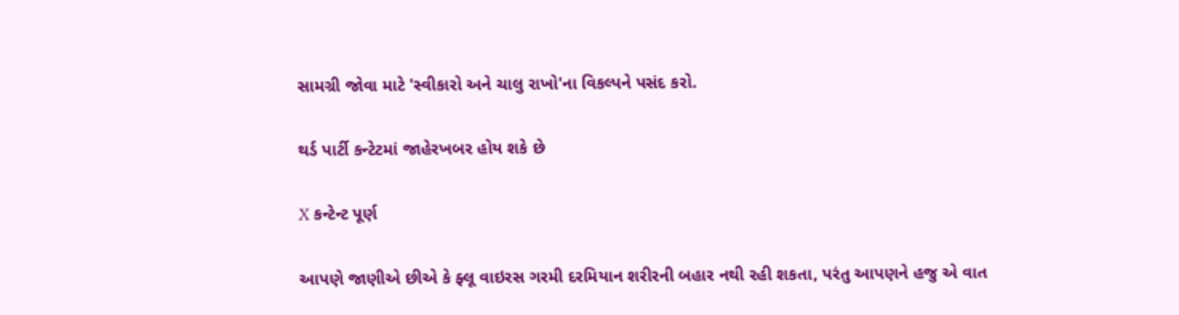સામગ્રી જોવા માટે 'સ્વીકારો અને ચાલુ રાખો'ના વિકલ્પને પસંદ કરો.

થર્ડ પાર્ટી કન્ટેટમાં જાહેરખબર હોય શકે છે

X કન્ટેન્ટ પૂર્ણ

આપણે જાણીએ છીએ કે ફ્લૂ વાઇરસ ગરમી દરમિયાન શરીરની બહાર નથી રહી શકતા, પરંતુ આપણને હજુ એ વાત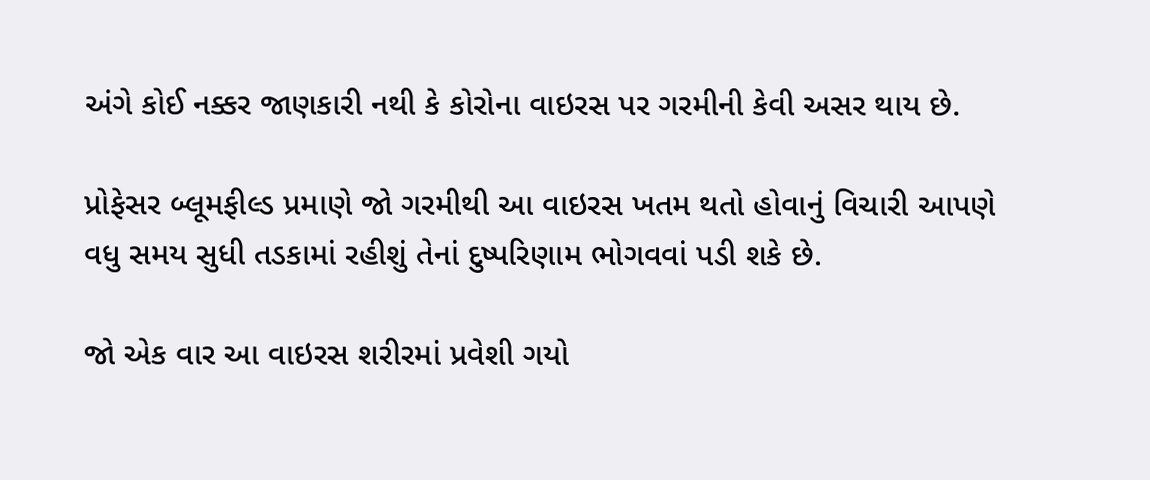અંગે કોઈ નક્કર જાણકારી નથી કે કોરોના વાઇરસ પર ગરમીની કેવી અસર થાય છે.

પ્રોફેસર બ્લૂમફીલ્ડ પ્રમાણે જો ગરમીથી આ વાઇરસ ખતમ થતો હોવાનું વિચારી આપણે વધુ સમય સુધી તડકામાં રહીશું તેનાં દુષ્પરિણામ ભોગવવાં પડી શકે છે.

જો એક વાર આ વાઇરસ શરીરમાં પ્રવેશી ગયો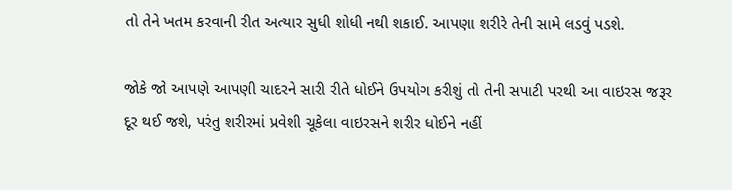તો તેને ખતમ કરવાની રીત અત્યાર સુધી શોધી નથી શકાઈ. આપણા શરીરે તેની સામે લડવું પડશે.

જોકે જો આપણે આપણી ચાદરને સારી રીતે ધોઈને ઉપયોગ કરીશું તો તેની સપાટી પરથી આ વાઇરસ જરૂર દૂર થઈ જશે, પરંતુ શરીરમાં પ્રવેશી ચૂકેલા વાઇરસને શરીર ધોઈને નહીં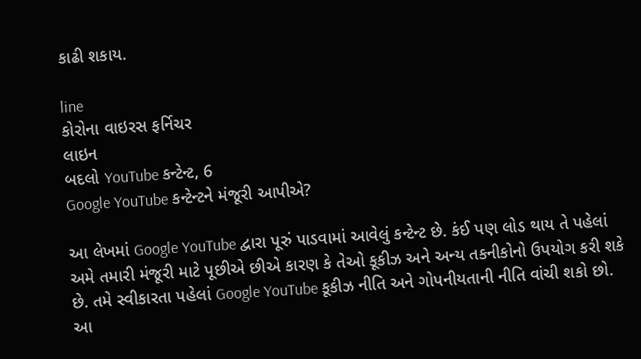કાઢી શકાય.

line
કોરોના વાઇરસ ફર્નિચર
લાઇન
બદલો YouTube કન્ટેન્ટ, 6
Google YouTube કન્ટેન્ટને મંજૂરી આપીએ?

આ લેખમાં Google YouTube દ્વારા પૂરું પાડવામાં આવેલું કન્ટેન્ટ છે. કંઈ પણ લોડ થાય તે પહેલાં અમે તમારી મંજૂરી માટે પૂછીએ છીએ કારણ કે તેઓ કૂકીઝ અને અન્ય તકનીકોનો ઉપયોગ કરી શકે છે. તમે સ્વીકારતા પહેલાં Google YouTube કૂકીઝ નીતિ અને ગોપનીયતાની નીતિ વાંચી શકો છો. આ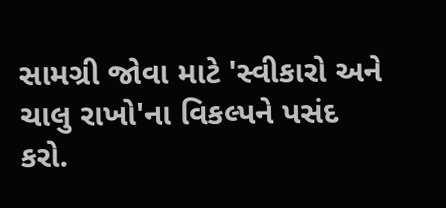સામગ્રી જોવા માટે 'સ્વીકારો અને ચાલુ રાખો'ના વિકલ્પને પસંદ કરો.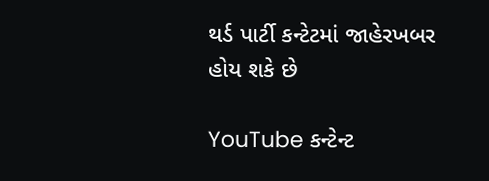થર્ડ પાર્ટી કન્ટેટમાં જાહેરખબર હોય શકે છે

YouTube કન્ટેન્ટ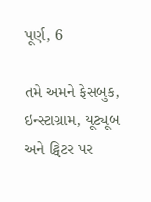પૂર્ણ, 6

તમે અમને ફેસબુક, ઇન્સ્ટાગ્રામ, યૂટ્યૂબ અને ટ્વિટર પર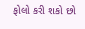ફોલો કરી શકો છો